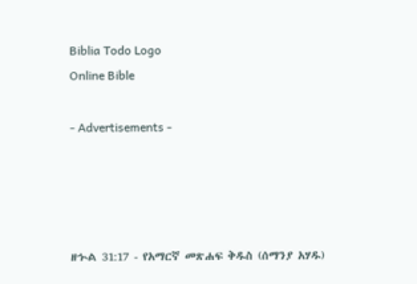Biblia Todo Logo
Online Bible

- Advertisements -




ዘኍል 31:17 - የአማርኛ መጽሐፍ ቅዱስ (ሰማንያ አሃዱ)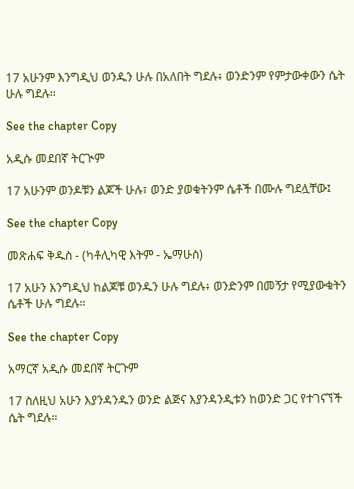17 አሁንም እንግዲህ ወንዱን ሁሉ በአለበት ግደሉ፥ ወንድንም የምታውቀውን ሴት ሁሉ ግደሉ።

See the chapter Copy

አዲሱ መደበኛ ትርጒም

17 አሁንም ወንዶቹን ልጆች ሁሉ፣ ወንድ ያወቁትንም ሴቶች በሙሉ ግደሏቸው፤

See the chapter Copy

መጽሐፍ ቅዱስ - (ካቶሊካዊ እትም - ኤማሁስ)

17 አሁን እንግዲህ ከልጆቹ ወንዱን ሁሉ ግደሉ፥ ወንድንም በመኝታ የሚያውቁትን ሴቶች ሁሉ ግደሉ።

See the chapter Copy

አማርኛ አዲሱ መደበኛ ትርጉም

17 ስለዚህ አሁን እያንዳንዱን ወንድ ልጅና እያንዳንዲቱን ከወንድ ጋር የተገናኘች ሴት ግደሉ።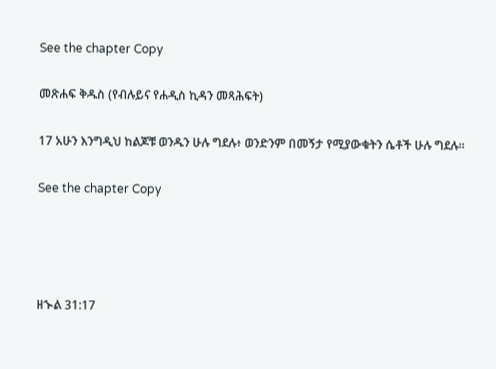See the chapter Copy

መጽሐፍ ቅዱስ (የብሉይና የሐዲስ ኪዳን መጻሕፍት)

17 አሁን እንግዲህ ከልጆቹ ወንዱን ሁሉ ግደሉ፥ ወንድንም በመኝታ የሚያውቁትን ሴቶች ሁሉ ግደሉ።

See the chapter Copy




ዘኍል 31:17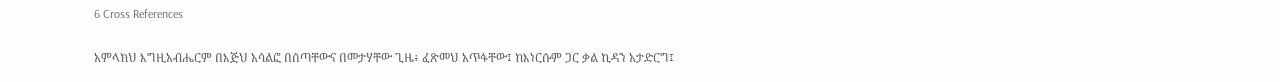6 Cross References

አምላክህ እግዚአብሔርም በእጅህ አሳልፎ በሰጣቸውና በመታሃቸው ጊዜ፥ ፈጽመህ አጥፋቸው፤ ከእነርሱም ጋር ቃል ኪዳን አታድርግ፤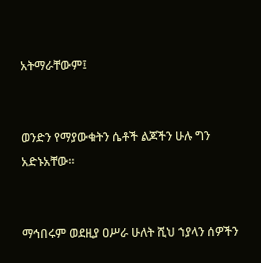አትማራቸውም፤


ወንድን የማያውቁትን ሴቶች ልጆችን ሁሉ ግን አድኑአቸው።


ማኅበሩም ወደዚያ ዐሥራ ሁለት ሺህ ኀያላን ሰዎችን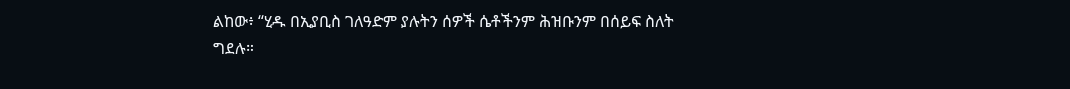ልከው፥ “ሂዱ በኢያቢስ ገለዓድም ያሉትን ሰዎች ሴቶችንም ሕዝቡንም በሰይፍ ስለት ግደሉ።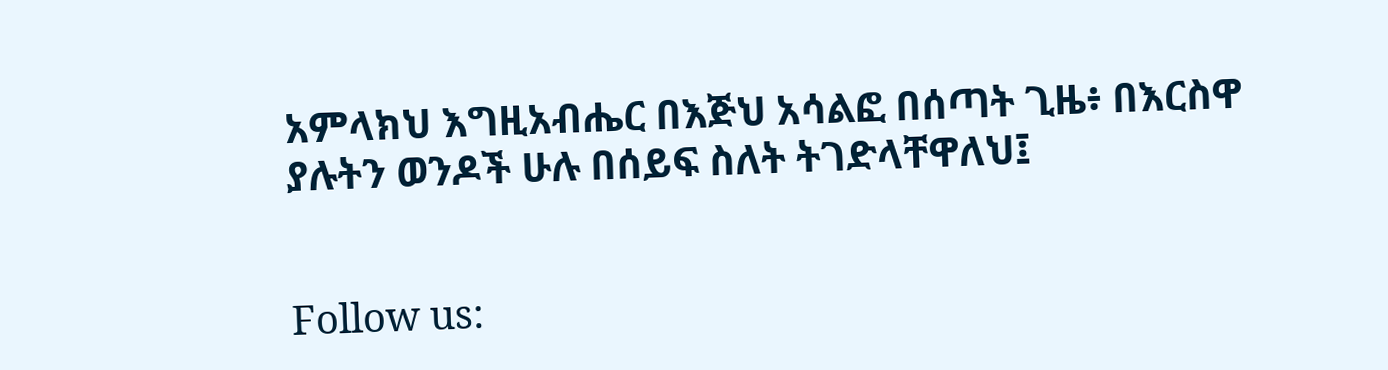አምላክህ እግዚአብሔር በእጅህ አሳልፎ በሰጣት ጊዜ፥ በእርስዋ ያሉትን ወንዶች ሁሉ በሰይፍ ስለት ትገድላቸዋለህ፤


Follow us: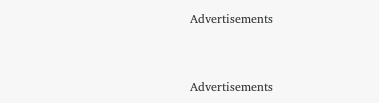Advertisements


Advertisements